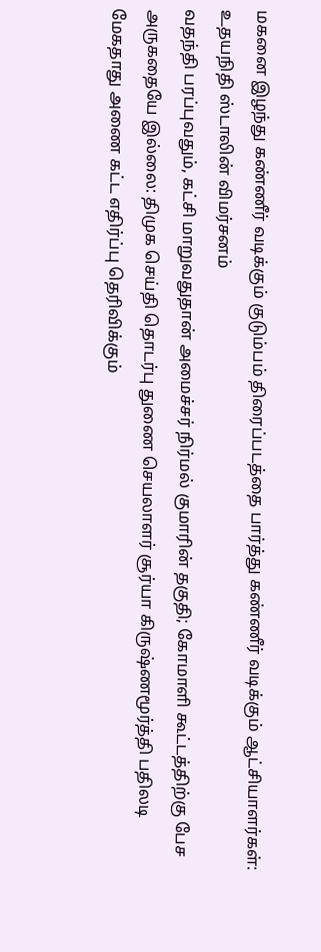மகனை இழந்து கண்ணீர் வடிக்கும் குடும்பம் திரைப்படத்தை பார்த்து கண்ணீர் வடிக்கும் ஆட்சியாளர்கள்: உதயநிதி ஸ்டாலின் விமர்சனம்
வதந்தி பரப்புவதும், கட்சி மாறுவதுதான் அமைச்சர் நிர்மல் குமாரின் தகுதி; கோமாளி கூட்டத்திற்கு பேச அருகதையே இல்லை: திமுக செய்தி தொடர்பு துணை செயலாளர் சூர்யா கிருஷ்ணமூர்த்தி பதிலடி
மேகதாது அணை கட்ட எதிர்ப்பு தெரிவிக்கும்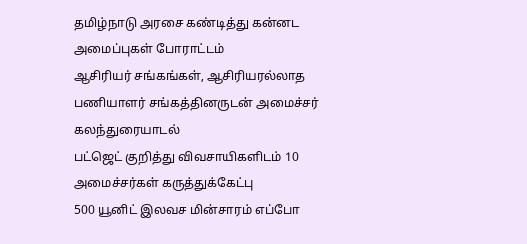தமிழ்நாடு அரசை கண்டித்து கன்னட அமைப்புகள் போராட்டம்
ஆசிரியர் சங்கங்கள், ஆசிரியரல்லாத பணியாளர் சங்கத்தினருடன் அமைச்சர் கலந்துரையாடல்
பட்ஜெட் குறித்து விவசாயிகளிடம் 10 அமைச்சர்கள் கருத்துக்கேட்பு
500 யூனிட் இலவச மின்சாரம் எப்போ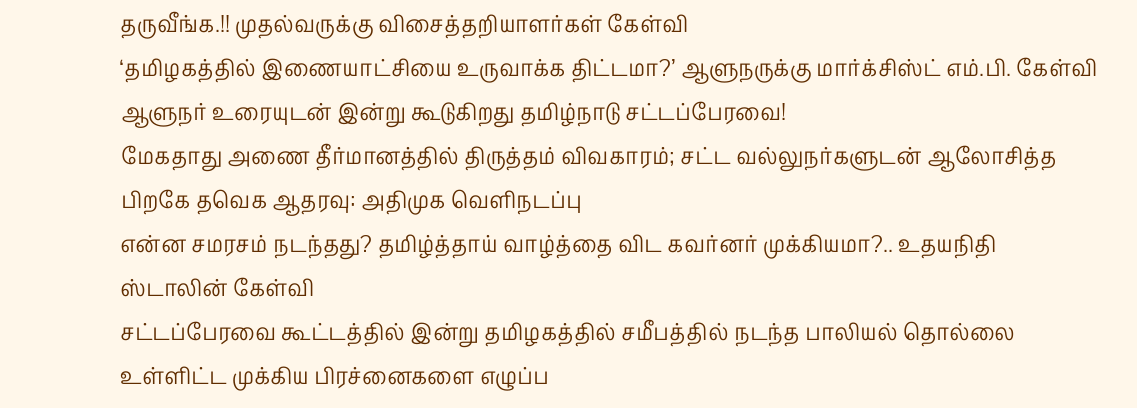தருவீங்க.!! முதல்வருக்கு விசைத்தறியாளர்கள் கேள்வி
‘தமிழகத்தில் இணையாட்சியை உருவாக்க திட்டமா?’ ஆளுநருக்கு மார்க்சிஸ்ட் எம்.பி. கேள்வி
ஆளுநர் உரையுடன் இன்று கூடுகிறது தமிழ்நாடு சட்டப்பேரவை!
மேகதாது அணை தீர்மானத்தில் திருத்தம் விவகாரம்; சட்ட வல்லுநர்களுடன் ஆலோசித்த பிறகே தவெக ஆதரவு: அதிமுக வெளிநடப்பு
என்ன சமரசம் நடந்தது? தமிழ்த்தாய் வாழ்த்தை விட கவர்னர் முக்கியமா?.. உதயநிதி ஸ்டாலின் கேள்வி
சட்டப்பேரவை கூட்டத்தில் இன்று தமிழகத்தில் சமீபத்தில் நடந்த பாலியல் தொல்லை உள்ளிட்ட முக்கிய பிரச்னைகளை எழுப்ப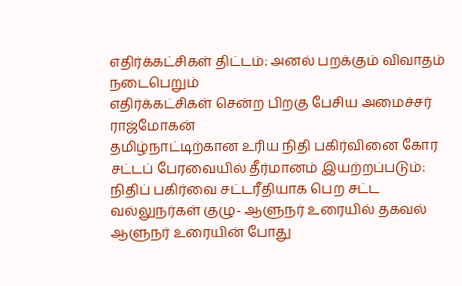எதிர்க்கட்சிகள் திட்டம்: அனல் பறக்கும் விவாதம் நடைபெறும்
எதிர்க்கட்சிகள் சென்ற பிறகு பேசிய அமைச்சர் ராஜ்மோகன்
தமிழ்நாட்டிற்கான உரிய நிதி பகிர்வினை கோர சட்டப் பேரவையில் தீர்மானம் இயற்றப்படும்: நிதிப் பகிர்வை சட்டரீதியாக பெற சட்ட வல்லுநர்கள் குழு- ஆளுநர் உரையில் தகவல்
ஆளுநர் உரையின் போது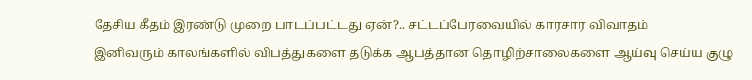தேசிய கீதம் இரண்டு முறை பாடப்பட்டது ஏன்?.. சட்டப்பேரவையில் காரசார விவாதம்
இனிவரும் காலங்களில் விபத்துகளை தடுக்க ஆபத்தான தொழிற்சாலைகளை ஆய்வு செய்ய குழு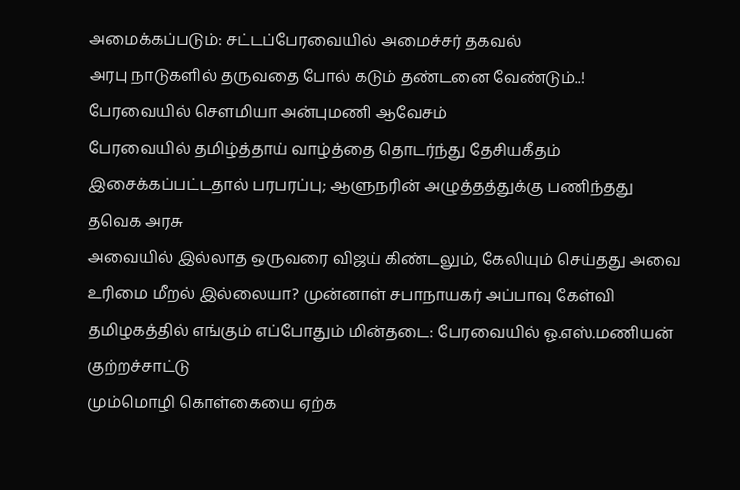அமைக்கப்படும்: சட்டப்பேரவையில் அமைச்சர் தகவல்
அரபு நாடுகளில் தருவதை போல் கடும் தண்டனை வேண்டும்..! பேரவையில் சௌமியா அன்புமணி ஆவேசம்
பேரவையில் தமிழ்த்தாய் வாழ்த்தை தொடர்ந்து தேசியகீதம் இசைக்கப்பட்டதால் பரபரப்பு; ஆளுநரின் அழுத்தத்துக்கு பணிந்தது தவெக அரசு
அவையில் இல்லாத ஒருவரை விஜய் கிண்டலும், கேலியும் செய்தது அவை உரிமை மீறல் இல்லையா? முன்னாள் சபாநாயகர் அப்பாவு கேள்வி
தமிழகத்தில் எங்கும் எப்போதும் மின்தடை: பேரவையில் ஓ.எஸ்.மணியன் குற்றச்சாட்டு
மும்மொழி கொள்கையை ஏற்க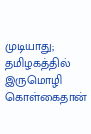முடியாது; தமிழகத்தில் இருமொழி கொள்கைதான்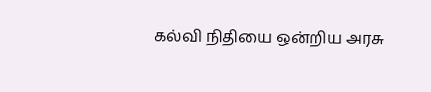கல்வி நிதியை ஒன்றிய அரசு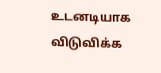உடனடியாக விடுவிக்க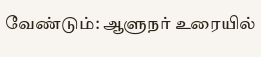வேண்டும்: ஆளுநர் உரையில்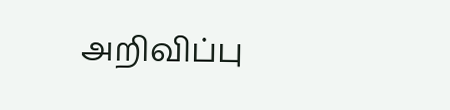அறிவிப்பு